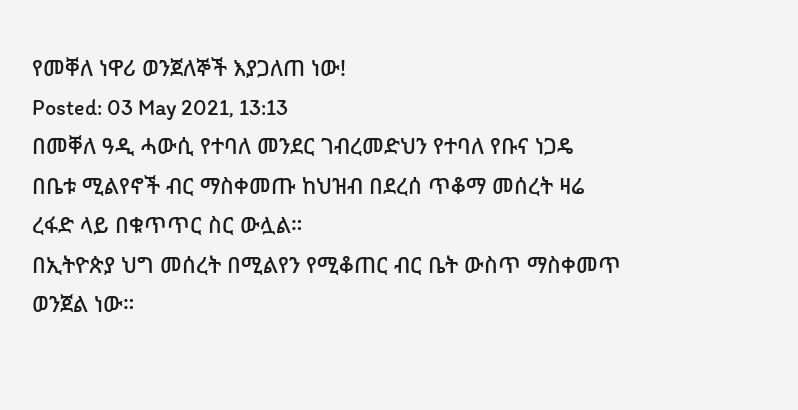የመቐለ ነዋሪ ወንጀለኞች እያጋለጠ ነው!
Posted: 03 May 2021, 13:13
በመቐለ ዓዲ ሓውሲ የተባለ መንደር ገብረመድህን የተባለ የቡና ነጋዴ በቤቱ ሚልየኖች ብር ማስቀመጡ ከህዝብ በደረሰ ጥቆማ መሰረት ዛሬ ረፋድ ላይ በቁጥጥር ስር ውሏል።
በኢትዮጵያ ህግ መሰረት በሚልየን የሚቆጠር ብር ቤት ውስጥ ማስቀመጥ ወንጀል ነው።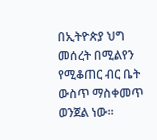በኢትዮጵያ ህግ መሰረት በሚልየን የሚቆጠር ብር ቤት ውስጥ ማስቀመጥ ወንጀል ነው።